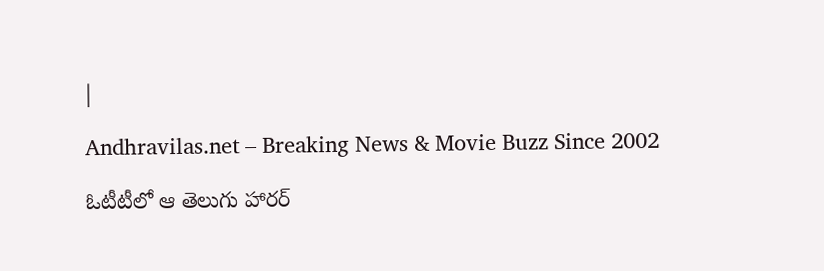|

Andhravilas.net – Breaking News & Movie Buzz Since 2002

ఓటీటీలో ఆ తెలుగు హారర్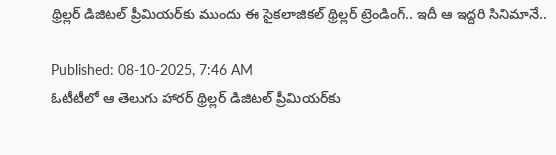థ్రిల్లర్ డిజిటల్ ప్రీమియర్‌కు ముందు ఈ సైకలాజికల్ థ్రిల్లర్ ట్రెండింగ్.. ఇదీ ఆ ఇద్దరి సినిమానే..

Published: 08-10-2025, 7:46 AM
ఓటీటీలో ఆ తెలుగు హారర్ థ్రిల్లర్ డిజిటల్ ప్రీమియర్‌కు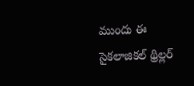ముందు ఈ సైకలాజికల్ థ్రిల్లర్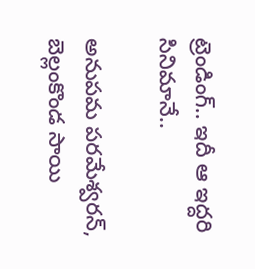ట్రెండింగ్.. ఇదీ ఆ ఇద్దరి సినిమానే..

అనుపమ పరమేశ్వరన్, బెల్లంకొండ సాయి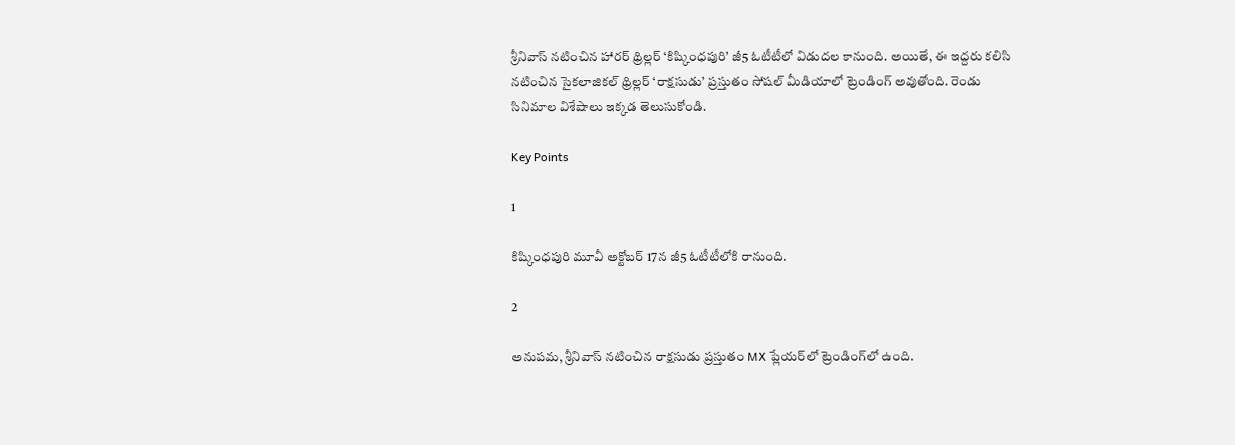శ్రీనివాస్ నటించిన హారర్ థ్రిల్లర్ ‘కిష్కింధపురి’ జీ5 ఓటీటీలో విడుదల కానుంది. అయితే, ఈ ఇద్దరు కలిసి నటించిన సైకలాజికల్ థ్రిల్లర్ ‘రాక్షసుడు’ ప్రస్తుతం సోషల్ మీడియాలో ట్రెండింగ్ అవుతోంది. రెండు సినిమాల విశేషాలు ఇక్కడ తెలుసుకోండి.

Key Points

1

కిష్కింధపురి మూవీ అక్టోబర్ 17న జీ5 ఓటీటీలోకి రానుంది.

2

అనుపమ, శ్రీనివాస్ నటించిన రాక్షసుడు ప్రస్తుతం MX ప్లేయర్‌లో ట్రెండింగ్‌లో ఉంది.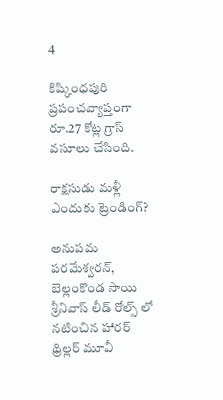4

కిష్కింధపురి ప్రపంచవ్యాప్తంగా రూ.27 కోట్ల గ్రాస్ వసూలు చేసింది.

రాక్షసుడు మళ్లీ ఎందుకు ట్రెండింగ్?

అనుపమ పరమేశ్వరన్, బెల్లంకొండ సాయి శ్రీనివాస్ లీడ్ రోల్స్ లో నటించిన హారర్ థ్రిల్లర్ మూవీ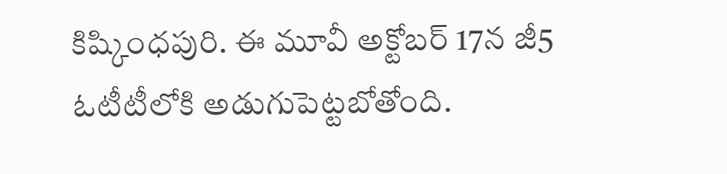కిష్కింధపురి. ఈ మూవీ అక్టోబర్ 17న జీ5 ఓటీటీలోకి అడుగుపెట్టబోతోంది.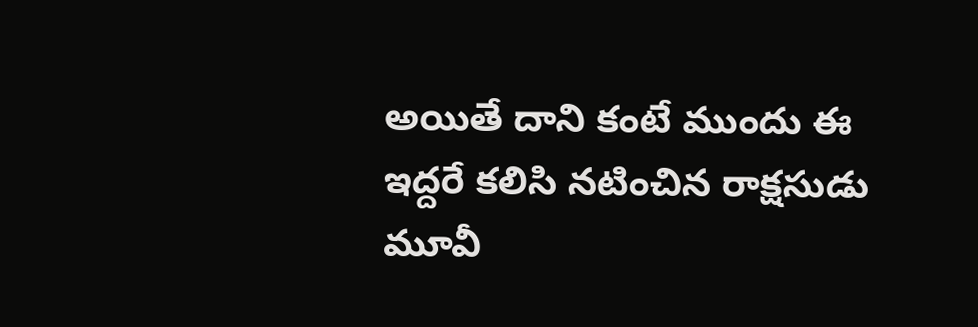అయితే దాని కంటే ముందు ఈ ఇద్దరే కలిసి నటించిన రాక్షసుడు మూవీ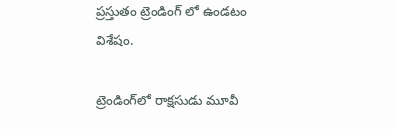ప్రస్తుతం ట్రెండింగ్ లో ఉండటం విశేషం.

ట్రెండింగ్‌లో రాక్షసుడు మూవీ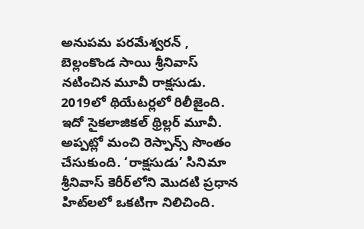అనుపమ పరమేశ్వరన్ , బెల్లంకొండ సాయి శ్రీనివాస్ నటించిన మూవీ రాక్షసుడు. 2019లో థియేటర్లలో రిలీజైంది. ఇదో సైకలాజికల్ థ్రిల్లర్ మూవీ. అప్పట్లో మంచి రెస్పాన్స్ సొంతం చేసుకుంది. ‘రాక్షసుడు’ సినిమా శ్రీనివాస్ కెరీర్‌లోని మొదటి ప్రధాన హిట్‌లలో ఒకటిగా నిలిచింది.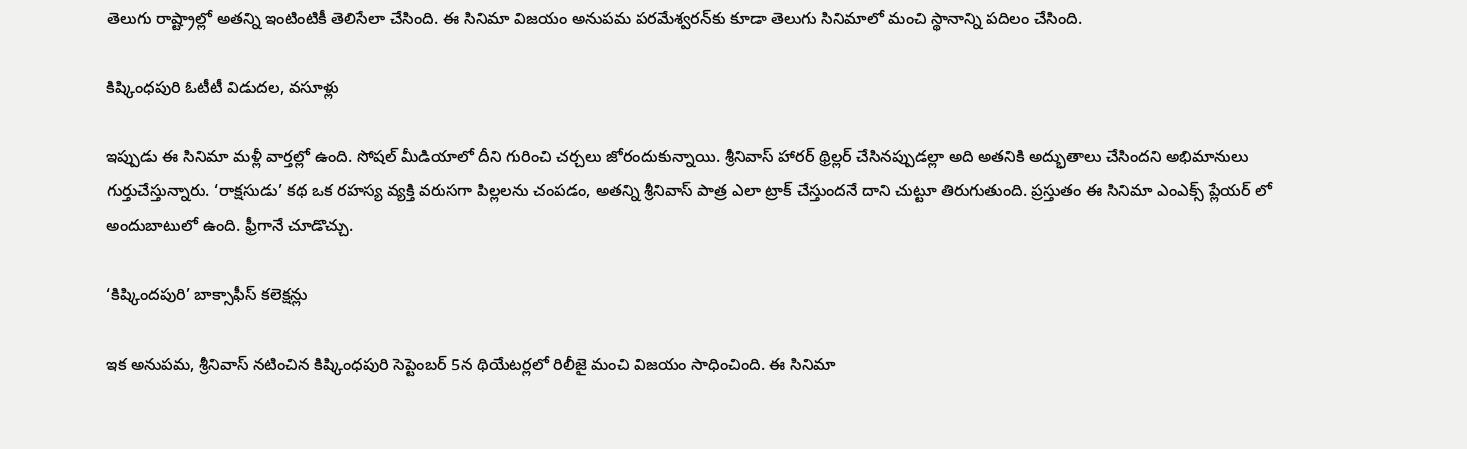తెలుగు రాష్ట్రాల్లో అతన్ని ఇంటింటికీ తెలిసేలా చేసింది. ఈ సినిమా విజయం అనుపమ పరమేశ్వరన్‌కు కూడా తెలుగు సినిమాలో మంచి స్థానాన్ని పదిలం చేసింది.

కిష్కింధపురి ఓటీటీ విడుదల, వసూళ్లు

ఇప్పుడు ఈ సినిమా మళ్లీ వార్తల్లో ఉంది. సోషల్ మీడియాలో దీని గురించి చర్చలు జోరందుకున్నాయి. శ్రీనివాస్ హారర్ థ్రిల్లర్ చేసినప్పుడల్లా అది అతనికి అద్భుతాలు చేసిందని అభిమానులు గుర్తుచేస్తున్నారు. ‘రాక్షసుడు’ కథ ఒక రహస్య వ్యక్తి వరుసగా పిల్లలను చంపడం, అతన్ని శ్రీనివాస్ పాత్ర ఎలా ట్రాక్ చేస్తుందనే దాని చుట్టూ తిరుగుతుంది. ప్రస్తుతం ఈ సినిమా ఎంఎక్స్ ప్లేయర్ లో అందుబాటులో ఉంది. ఫ్రీగానే చూడొచ్చు.

‘కిష్కిందపురి’ బాక్సాఫీస్ కలెక్షన్లు

ఇక అనుపమ, శ్రీనివాస్ నటించిన కిష్కింధపురి సెప్టెంబర్ 5న థియేటర్లలో రిలీజై మంచి విజయం సాధించింది. ఈ సినిమా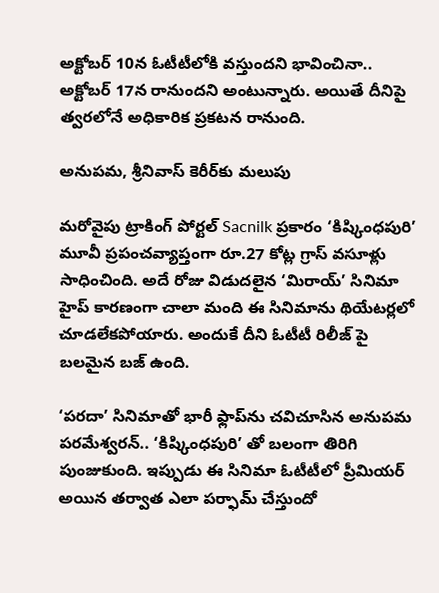అక్టోబర్ 10న ఓటీటీలోకి వస్తుందని భావించినా.. అక్టోబర్ 17న రానుందని అంటున్నారు. అయితే దీనిపై త్వరలోనే అధికారిక ప్రకటన రానుంది.

అనుపమ, శ్రీనివాస్ కెరీర్‌కు మలుపు

మరోవైపు ట్రాకింగ్ పోర్టల్ Sacnilk ప్రకారం ‘కిష్కింధపురి’ మూవీ ప్రపంచవ్యాప్తంగా రూ.27 కోట్ల గ్రాస్ వసూళ్లు సాధించింది. అదే రోజు విడుదలైన ‘మిరాయ్’ సినిమా హైప్ కారణంగా చాలా మంది ఈ సినిమాను థియేటర్లలో చూడలేకపోయారు. అందుకే దీని ఓటీటీ రిలీజ్ పై బలమైన బజ్ ఉంది.

‘పరదా’ సినిమాతో భారీ ఫ్లాప్‌ను చవిచూసిన అనుపమ పరమేశ్వరన్.. ‘కిష్కింధపురి’ తో బలంగా తిరిగి పుంజుకుంది. ఇప్పుడు ఈ సినిమా ఓటీటీలో ప్రీమియర్ అయిన తర్వాత ఎలా పర్ఫామ్ చేస్తుందో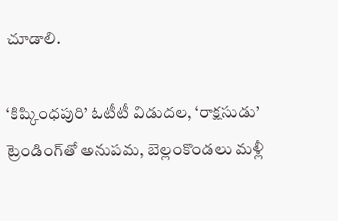చూడాలి.

‘కిష్కింధపురి’ ఓటీటీ విడుదల, ‘రాక్షసుడు’ ట్రెండింగ్‌తో అనుపమ, బెల్లంకొండలు మళ్లీ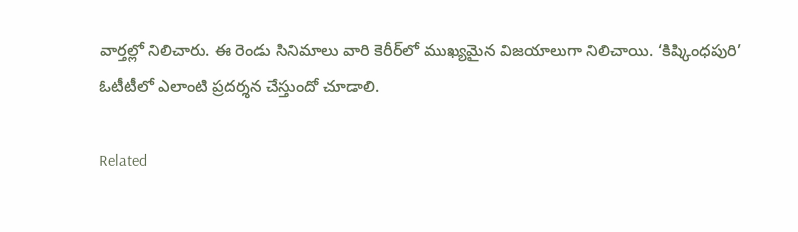వార్తల్లో నిలిచారు. ఈ రెండు సినిమాలు వారి కెరీర్‌లో ముఖ్యమైన విజయాలుగా నిలిచాయి. ‘కిష్కింధపురి’ ఓటీటీలో ఎలాంటి ప్రదర్శన చేస్తుందో చూడాలి.

Related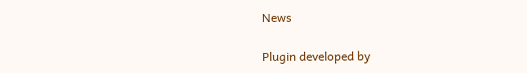News

Plugin developed by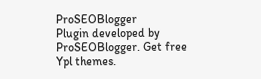ProSEOBlogger
Plugin developed by ProSEOBlogger. Get free Ypl themes.